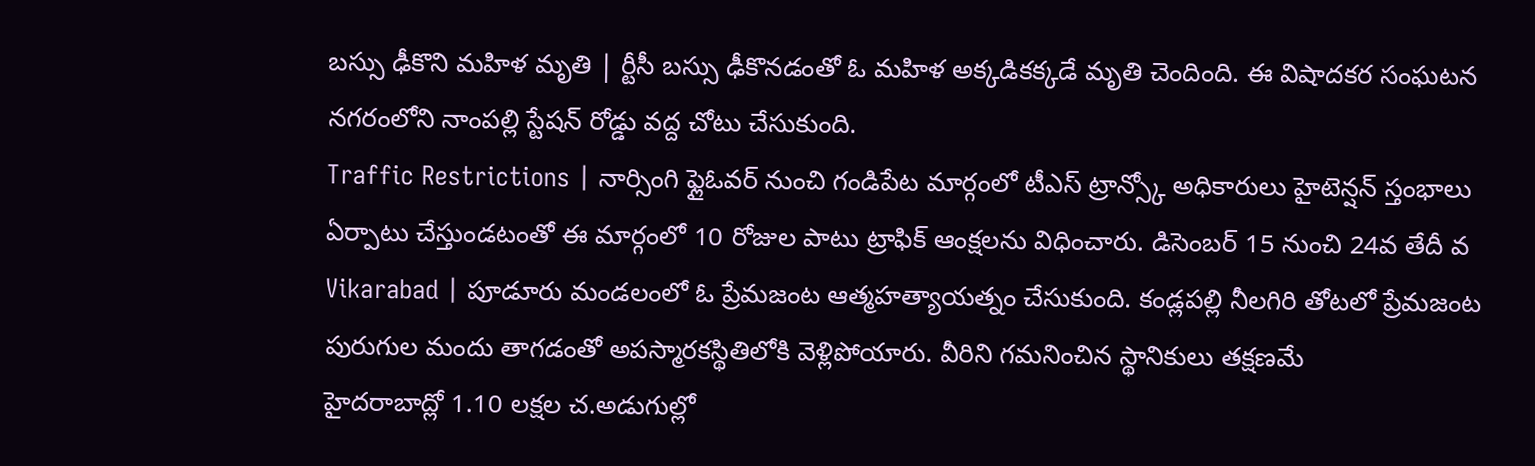బస్సు ఢీకొని మహిళ మృతి | ర్టీసీ బస్సు ఢీకొనడంతో ఓ మహిళ అక్కడికక్కడే మృతి చెందింది. ఈ విషాదకర సంఘటన నగరంలోని నాంపల్లి స్టేషన్ రోడ్డు వద్ద చోటు చేసుకుంది.
Traffic Restrictions | నార్సింగి ఫ్లైఓవర్ నుంచి గండిపేట మార్గంలో టీఎస్ ట్రాన్స్కో అధికారులు హైటెన్షన్ స్తంభాలు ఏర్పాటు చేస్తుండటంతో ఈ మార్గంలో 10 రోజుల పాటు ట్రాఫిక్ ఆంక్షలను విధించారు. డిసెంబర్ 15 నుంచి 24వ తేదీ వ
Vikarabad | పూడూరు మండలంలో ఓ ప్రేమజంట ఆత్మహత్యాయత్నం చేసుకుంది. కండ్లపల్లి నీలగిరి తోటలో ప్రేమజంట పురుగుల మందు తాగడంతో అపస్మారకస్థితిలోకి వెళ్లిపోయారు. వీరిని గమనించిన స్థానికులు తక్షణమే
హైదరాబాద్లో 1.10 లక్షల చ.అడుగుల్లో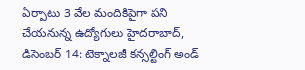ఏర్పాటు 3 వేల మందికిపైగా పని చేయనున్న ఉద్యోగులు హైదరాబాద్, డిసెంబర్ 14: టెక్నాలజీ కన్సల్టింగ్ అండ్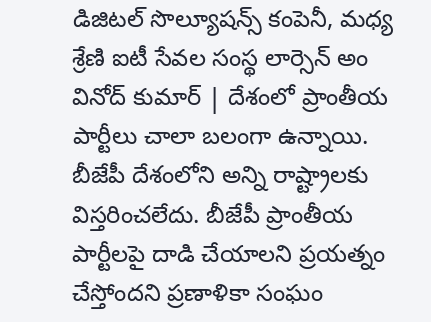డిజిటల్ సొల్యూషన్స్ కంపెనీ, మధ్య శ్రేణి ఐటీ సేవల సంస్థ లార్సెన్ అం
వినోద్ కుమార్ | దేశంలో ప్రాంతీయ పార్టీలు చాలా బలంగా ఉన్నాయి. బీజేపీ దేశంలోని అన్ని రాష్ట్రాలకు విస్తరించలేదు. బీజేపీ ప్రాంతీయ పార్టీలపై దాడి చేయాలని ప్రయత్నం చేస్తోందని ప్రణాళికా సంఘం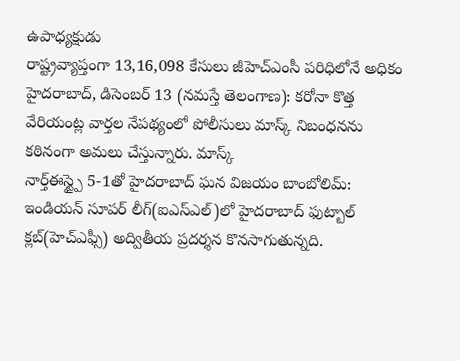ఉపాధ్యక్షుడు
రాష్ట్రవ్యాప్తంగా 13,16,098 కేసులు జీహెచ్ఎంసీ పరిధిలోనే అధికం హైదరాబాద్, డిసెంబర్ 13 (నమస్తే తెలంగాణ): కరోనా కొత్త వేరియంట్ల వార్తల నేపథ్యంలో పోలీసులు మాస్క్ నిబంధనను కఠినంగా అమలు చేస్తున్నారు. మాస్క్
నార్త్ఈస్ట్పై 5-1తో హైదరాబాద్ ఘన విజయం బాంబోలిమ్: ఇండియన్ సూపర్ లీగ్(ఐఎస్ఎల్)లో హైదరాబాద్ ఫుట్బాల్ క్లబ్(హెచ్ఎఫ్సీ) అద్వితీయ ప్రదర్శన కొనసాగుతున్నది.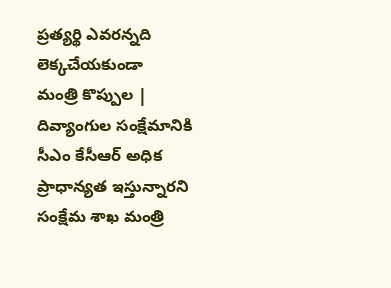ప్రత్యర్థి ఎవరన్నది లెక్కచేయకుండా
మంత్రి కొప్పుల | దివ్యాంగుల సంక్షేమానికి సీఎం కేసీఆర్ అధిక ప్రాధాన్యత ఇస్తున్నారని సంక్షేమ శాఖ మంత్రి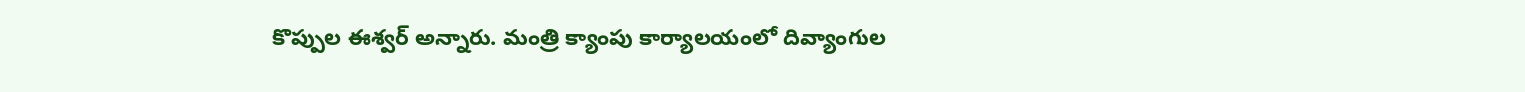కొప్పుల ఈశ్వర్ అన్నారు. మంత్రి క్యాంపు కార్యాలయంలో దివ్యాంగుల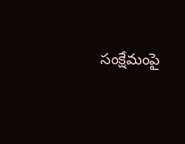సంక్షేమంపై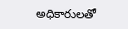అధికారులతో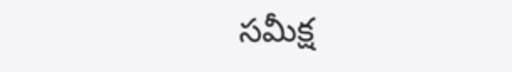సమీక్ష